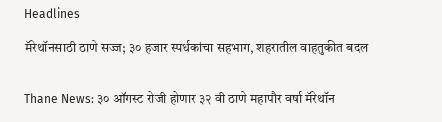Headlines

मॅरेथॉनसाठी ठाणे सज्ज; ३० हजार स्पर्धकांचा सहभाग, शहरातील वाहतुकीत बदल


Thane News: ३० ऑगस्ट रोजी होणार ३२ वी ठाणे महापौर वर्षा मॅरेथॉन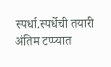स्पर्धा.स्पर्धेची तयारी अंतिम टप्प्यात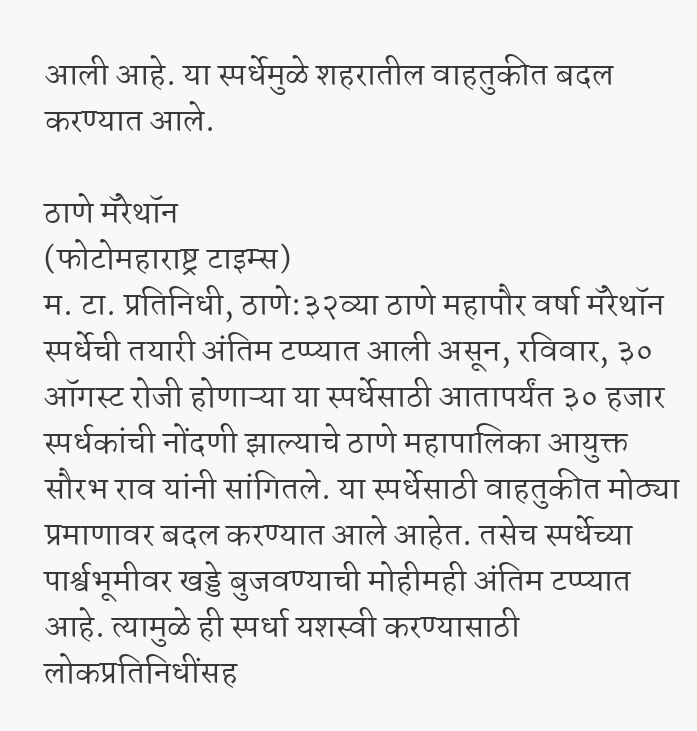आली आहे. या स्पर्धेमुळे शहरातील वाहतुकीत बदल करण्यात आले.

ठाणे मॅरेथॉन
(फोटोमहाराष्ट्र टाइम्स)
म. टा. प्रतिनिधी, ठाणे:३२व्या ठाणे महापौर वर्षा मॅरेथॉन स्पर्धेची तयारी अंतिम टप्प्यात आली असून, रविवार, ३० ऑगस्ट रोजी होणाऱ्या या स्पर्धेसाठी आतापर्यंत ३० हजार स्पर्धकांची नोंदणी झाल्याचे ठाणे महापालिका आयुक्त सौरभ राव यांनी सांगितले. या स्पर्धेसाठी वाहतुकीत मोठ्या प्रमाणावर बदल करण्यात आले आहेत. तसेच स्पर्धेच्या पार्श्वभूमीवर खड्डे बुजवण्याची मोहीमही अंतिम टप्प्यात आहे. त्यामुळे ही स्पर्धा यशस्वी करण्यासाठी लोकप्रतिनिधींसह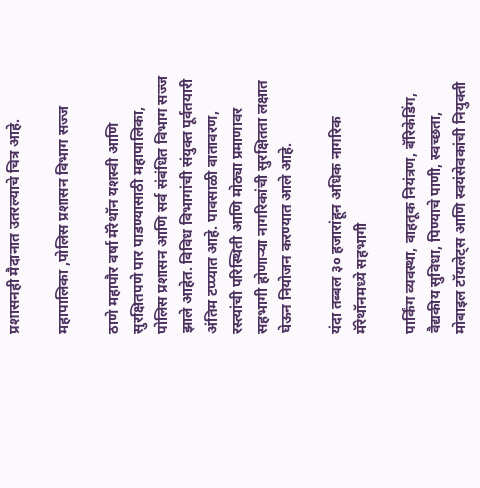प्रशासनही मैदानात उतरल्याचे चित्र आहे.

महापालिका ,पोलिस प्रशासन विभाग सज्ज

ठाणे महापौर वर्षा मॅरेथॉन यशस्वी आणि सुरक्षितपणे पार पाडण्यासाठी महापालिका, पोलिस प्रशासन आणि सर्व संबंधित विभाग सज्ज झाले आहेत. विविध विभागांची संयुक्त पूर्वतयारी अंतिम टप्प्यात आहे. पावसाळी वातावरण, रस्त्यांची परिस्थिती आणि मोठ्या प्रमाणावर सहभागी होणाऱ्या नागरिकांची सुरक्षितता लक्षात घेऊन नियोजन करण्यात आले आहे.

यंदा तब्बल ३० हजारांहून अधिक नागरिक मॅरेथॉनमध्ये सहभागी

पार्किंग व्यवस्था, वाहतूक नियंत्रण, बॅरिकेडिंग, वैद्यकीय सुविधा, पिण्याचे पाणी, स्वच्छता, मोबाइल टॉयलेट्स आणि स्वयंसेवकांची नियुक्ती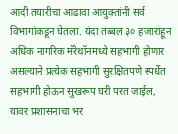आदी तयारीचा आढावा आयुक्तांनी सर्व विभागांकडून घेतला. यंदा तब्बल ३० हजारांहून अधिक नागरिक मॅरेथॉनमध्ये सहभागी होणार असल्याने प्रत्येक सहभागी सुरक्षितपणे स्पर्धेत सहभागी होऊन सुखरूप घरी परत जाईल, यावर प्रशासनाचा भर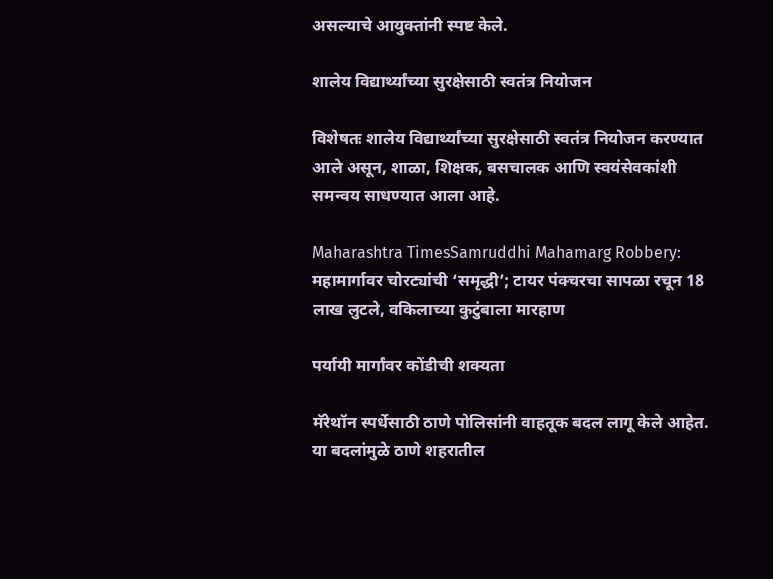असल्याचे आयुक्तांनी स्पष्ट केले.

शालेय विद्यार्थ्यांच्या सुरक्षेसाठी स्वतंत्र नियोजन

विशेषतः शालेय विद्यार्थ्यांच्या सुरक्षेसाठी स्वतंत्र नियोजन करण्यात आले असून, शाळा, शिक्षक, बसचालक आणि स्वयंसेवकांशी समन्वय साधण्यात आला आहे.

Maharashtra TimesSamruddhi Mahamarg Robbery: महामार्गावर चोरट्यांची ‘समृद्धी’; टायर पंक्चरचा सापळा रचून 18 लाख लुटले, वकिलाच्या कुटुंबाला मारहाण

पर्यायी मार्गांवर कोंडीची शक्यता

मॅरेथॉन स्पर्धेसाठी ठाणे पोलिसांनी वाहतूक बदल लागू केले आहेत. या बदलांमुळे ठाणे शहरातील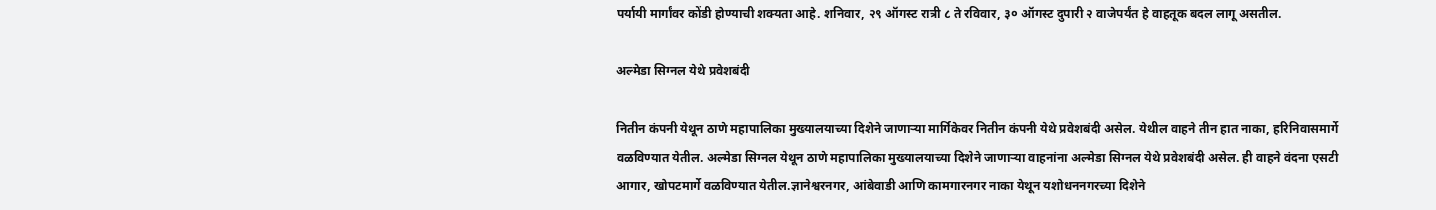पर्यायी मार्गांवर कोंडी होण्याची शक्यता आहे. शनिवार, २९ ऑगस्ट रात्री ८ ते रविवार, ३० ऑगस्ट दुपारी २ वाजेपर्यंत हे वाहतूक बदल लागू असतील.

अल्मेडा सिग्नल येथे प्रवेशबंदी

नितीन कंपनी येथून ठाणे महापालिका मुख्यालयाच्या दिशेने जाणाऱ्या मार्गिकेवर नितीन कंपनी येथे प्रवेशबंदी असेल. येथील वाहने तीन हात नाका, हरिनिवासमार्गे वळविण्यात येतील. अल्मेडा सिग्नल येथून ठाणे महापालिका मुख्यालयाच्या दिशेने जाणाऱ्या वाहनांना अल्मेडा सिग्नल येथे प्रवेशबंदी असेल. ही वाहने वंदना एसटी आगार, खोपटमार्गे वळविण्यात येतील.ज्ञानेश्वरनगर, आंबेवाडी आणि कामगारनगर नाका येथून यशोधननगरच्या दिशेने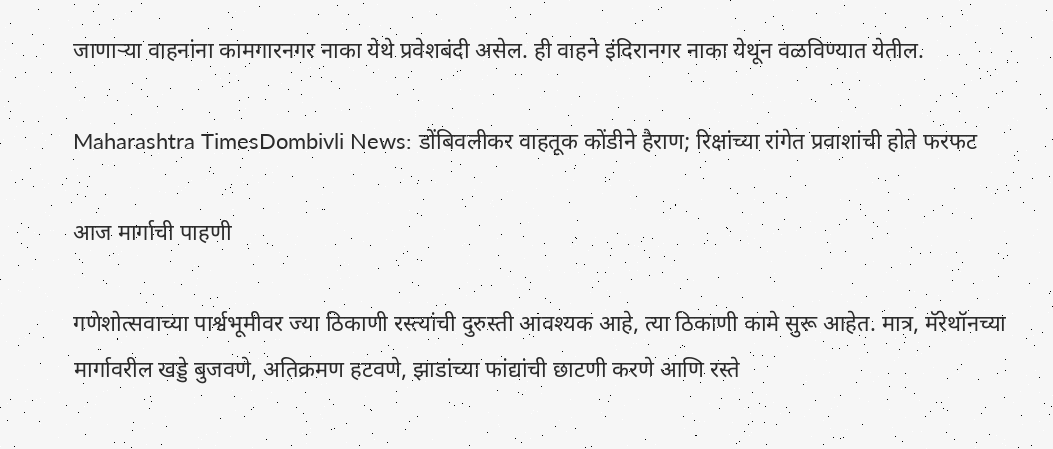जाणाऱ्या वाहनांना कामगारनगर नाका येथे प्रवेशबंदी असेल. ही वाहने इंदिरानगर नाका येथून वळविण्यात येतील.

Maharashtra TimesDombivli News: डोंबिवलीकर वाहतूक कोंडीने हैराण; रिक्षांच्या रांगेत प्रवाशांची होते फरफट

आज मार्गाची पाहणी

गणेशोत्सवाच्या पार्श्वभूमीवर ज्या ठिकाणी रस्त्यांची दुरुस्ती आवश्यक आहे, त्या ठिकाणी कामे सुरू आहेत. मात्र, मॅरेथॉनच्या मार्गावरील खड्डे बुजवणे, अतिक्रमण हटवणे, झाडांच्या फांद्यांची छाटणी करणे आणि रस्ते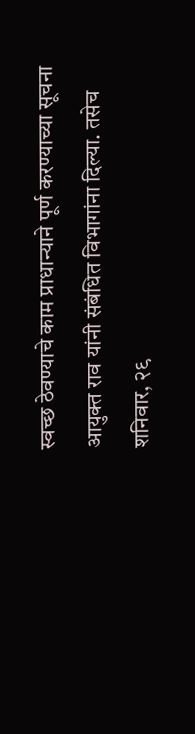स्वच्छ ठेवण्याचे काम प्राधान्याने पूर्ण करण्याच्या सूचना आयुक्त राव यांनी संबंधित विभागांना दिल्या. तसेच शनिवार, २९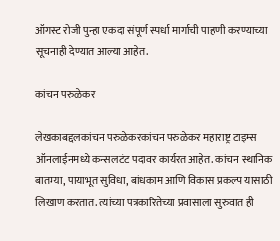ऑगस्ट रोजी पुन्हा एकदा संपूर्ण स्पर्धा मार्गाची पाहणी करण्याच्या सूचनाही देण्यात आल्या आहेत.

कांचन परुळेकर

लेखकाबद्दलकांचन परुळेकरकांचन परुळेकर महाराष्ट्र टाइम्स ऑनलाईनमध्ये कन्सलटंट पदावर कार्यरत आहेत. कांचन स्थानिक बातम्या, पायाभूत सुविधा, बांधकाम आणि विकास प्रकल्प यासाठी लिखाण करतात. त्यांच्या पत्रकारितेच्या प्रवासाला सुरुवात ही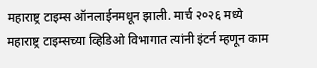महाराष्ट्र टाइम्स ऑनलाईनमधून झाली. मार्च २०२६ मध्ये महाराष्ट्र टाइम्सच्या व्हिडिओ विभागात त्यांनी इंटर्न म्हणून काम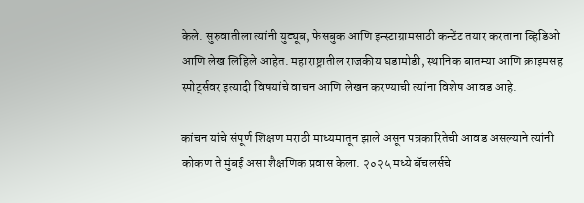केले. सुरुवातीला त्यांनी युट्यूब, फेसबुक आणि इन्स्टाग्रामसाठी कन्टेंट तयार करताना व्हिडिओ आणि लेख लिहिले आहेत. महाराष्ट्रातील राजकीय घडामोडी, स्थानिक बातम्या आणि क्राइमसह स्पोर्ट्सवर इत्यादी विषयांचे वाचन आणि लेखन करण्याची त्यांना विशेष आवड आहे.

कांचन यांचे संपूर्ण शिक्षण मराठी माध्यमातून झाले असून पत्रकारितेची आवड असल्याने त्यांनी कोकण ते मुंबई असा शैक्षणिक प्रवास केला. २०२५ मध्ये बॅचलर्सचे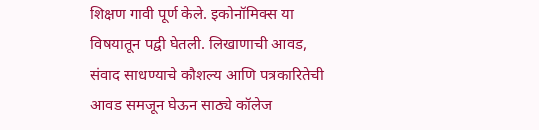शिक्षण गावी पूर्ण केले. इकोनॉमिक्स या विषयातून पद्वी घेतली. लिखाणाची आवड, संवाद साधण्याचे कौशल्य आणि पत्रकारितेची आवड समजून घेऊन साठ्ये कॉलेज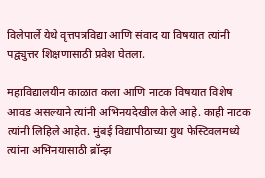विलेपार्ले येथे वृत्तपत्रविद्या आणि संवाद या विषयात त्यांनी पद्व्युत्तर शिक्षणासाठी प्रवेश घेतला.

महाविद्यालयीन काळात कला आणि नाटक विषयात विशेष आवड असल्याने त्यांनी अभिनयदेखील केले आहे. काही नाटक त्यांनी लिहिले आहेत. मुंबई विद्यापीठाच्या युथ फेस्टिवलमध्ये त्यांना अभिनयासाठी ब्रॉन्झ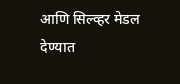आणि सिल्व्हर मेडल देण्यात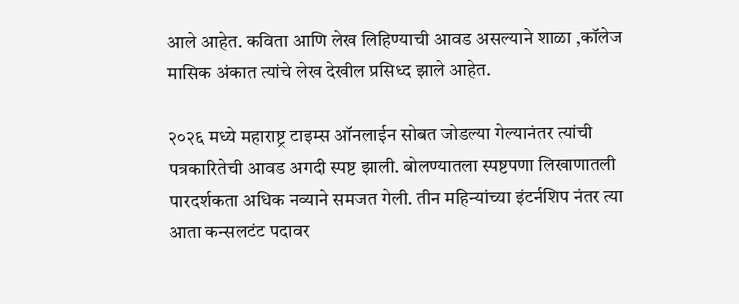आले आहेत. कविता आणि लेख लिहिण्याची आवड असल्याने शाळा ,कॉलेज मासिक अंकात त्यांचे लेख देखील प्रसिध्द झाले आहेत.

२०२६ मध्ये महाराष्ट्र टाइम्स ऑनलाईन सोबत जोडल्या गेल्यानंतर त्यांची पत्रकारितेची आवड अगदी स्पष्ट झाली. बोलण्यातला स्पष्टपणा लिखाणातली पारदर्शकता अधिक नव्याने समजत गेली. तीन महिन्यांच्या इंटर्नशिप नंतर त्या आता कन्सलटंट पदावर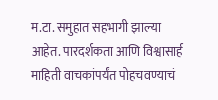म.टा. समुहात सहभागी झाल्या आहेत. पारदर्शकता आणि विश्वासार्ह माहिती वाचकांपर्यंत पोहचवण्याचं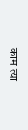काम त्या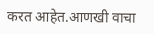करत आहेत.आणखी वाचा